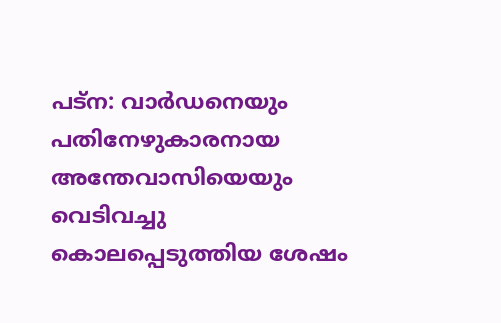പട്ന: വാർഡനെയും പതിനേഴുകാരനായ അന്തേവാസിയെയും വെടിവച്ചു കൊലപ്പെടുത്തിയ ശേഷം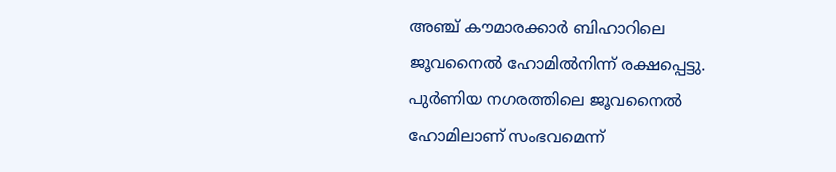അഞ്ച് കൗമാരക്കാർ ബിഹാറിലെ ജൂവനൈൽ ഹോമിൽനിന്ന് രക്ഷപ്പെട്ടു. പുർണിയ നഗരത്തിലെ ജൂവനൈൽ ഹോമിലാണ് സംഭവമെന്ന്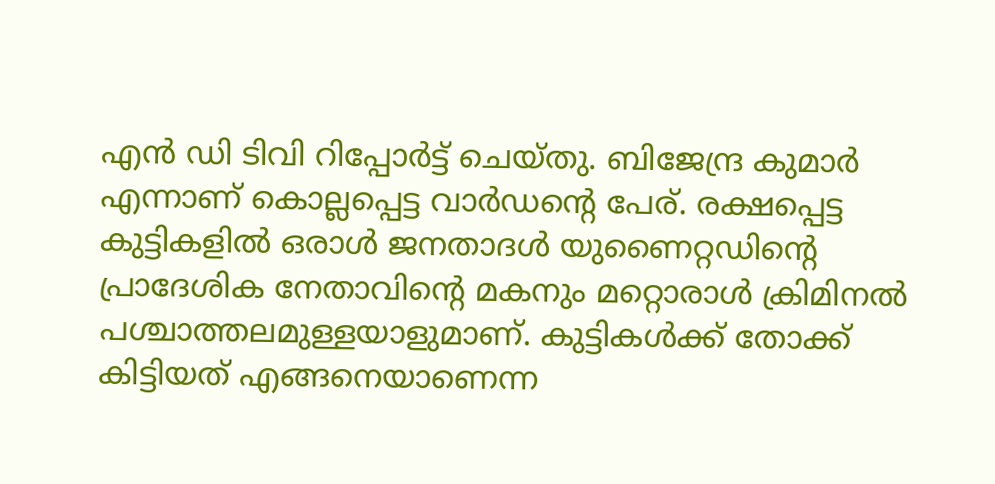എൻ ഡി ടിവി റിപ്പോർട്ട് ചെയ്തു. ബിജേന്ദ്ര കുമാർ എന്നാണ് കൊല്ലപ്പെട്ട വാർഡന്റെ പേര്. രക്ഷപ്പെട്ട കുട്ടികളിൽ ഒരാൾ ജനതാദൾ യുണൈറ്റഡിന്റെ പ്രാദേശിക നേതാവിന്റെ മകനും മറ്റൊരാൾ ക്രിമിനൽ പശ്ചാത്തലമുള്ളയാളുമാണ്. കുട്ടികൾക്ക് തോക്ക് കിട്ടിയത് എങ്ങനെയാണെന്ന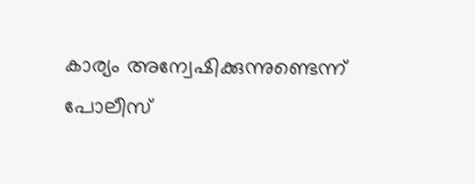കാര്യം അന്വേഷിക്കുന്നുണ്ടെന്ന് പോലീസ്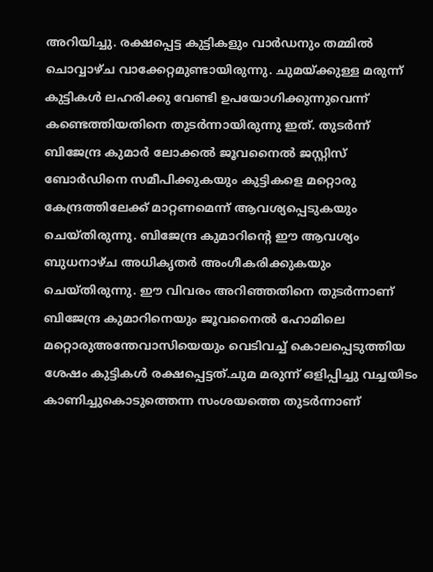അറിയിച്ചു. രക്ഷപ്പെട്ട കുട്ടികളും വാർഡനും തമ്മിൽ ചൊവ്വാഴ്ച വാക്കേറ്റമുണ്ടായിരുന്നു. ചുമയ്ക്കുള്ള മരുന്ന് കുട്ടികൾ ലഹരിക്കു വേണ്ടി ഉപയോഗിക്കുന്നുവെന്ന് കണ്ടെത്തിയതിനെ തുടർന്നായിരുന്നു ഇത്. തുടർന്ന് ബിജേന്ദ്ര കുമാർ ലോക്കൽ ജൂവനൈൽ ജസ്റ്റിസ് ബോർഡിനെ സമീപിക്കുകയും കുട്ടികളെ മറ്റൊരു കേന്ദ്രത്തിലേക്ക് മാറ്റണമെന്ന് ആവശ്യപ്പെടുകയും ചെയ്തിരുന്നു. ബിജേന്ദ്ര കുമാറിന്റെ ഈ ആവശ്യം ബുധനാഴ്ച അധികൃതർ അംഗീകരിക്കുകയും ചെയ്തിരുന്നു. ഈ വിവരം അറിഞ്ഞതിനെ തുടർന്നാണ് ബിജേന്ദ്ര കുമാറിനെയും ജൂവനൈൽ ഹോമിലെ മറ്റൊരുഅന്തേവാസിയെയും വെടിവച്ച് കൊലപ്പെടുത്തിയ ശേഷം കുട്ടികൾ രക്ഷപ്പെട്ടത്.ചുമ മരുന്ന് ഒളിപ്പിച്ചു വച്ചയിടം കാണിച്ചുകൊടുത്തെന്ന സംശയത്തെ തുടർന്നാണ്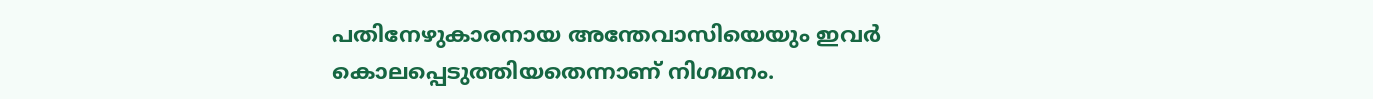പതിനേഴുകാരനായ അന്തേവാസിയെയും ഇവർ കൊലപ്പെടുത്തിയതെന്നാണ് നിഗമനം.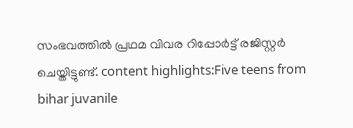സംഭവത്തിൽ പ്രഥമ വിവര റിപ്പോർട്ട് രജിസ്റ്റർ ചെയ്തിട്ടുണ്ട്. content highlights:Five teens from bihar juvanile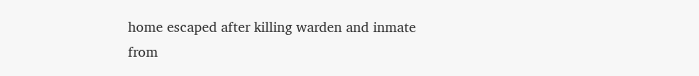home escaped after killing warden and inmate
from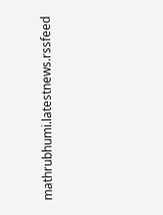mathrubhumi.latestnews.rssfeed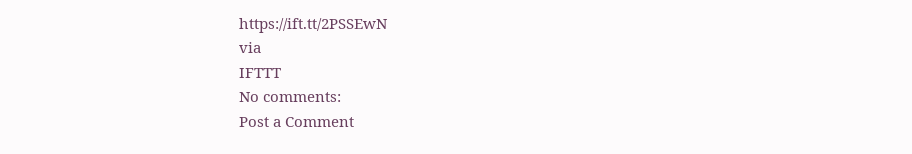https://ift.tt/2PSSEwN
via
IFTTT
No comments:
Post a Comment